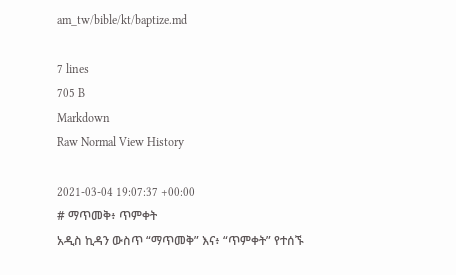am_tw/bible/kt/baptize.md

7 lines
705 B
Markdown
Raw Normal View History

2021-03-04 19:07:37 +00:00
# ማጥመቅ፥ ጥምቀት
አዲስ ኪዳን ውስጥ “ማጥመቅ” እና፥ “ጥምቀት” የተሰኙ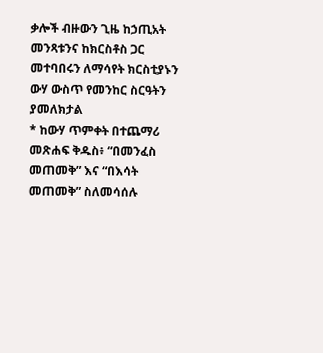ቃሎች ብዙውን ጊዜ ከኃጢአት መንጻቱንና ከክርስቶስ ጋር መተባበሩን ለማሳየት ክርስቲያኑን ውሃ ውስጥ የመንከር ስርዓትን ያመለክታል
* ከውሃ ጥምቀት በተጨማሪ መጽሐፍ ቅዱስ፥ “በመንፈስ መጠመቅ” እና “በእሳት መጠመቅ” ስለመሳሰሉ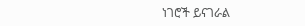ነገሮች ይናገራል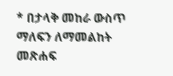* በታላቅ መከራ ውስጥ ማለፍን ለማመልከት መጽሐፍ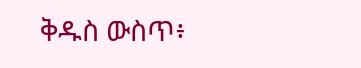ቅዱስ ውስጥ፥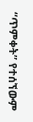“ጥምቀት” የተሰኘውም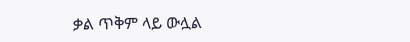ቃል ጥቅም ላይ ውሏል